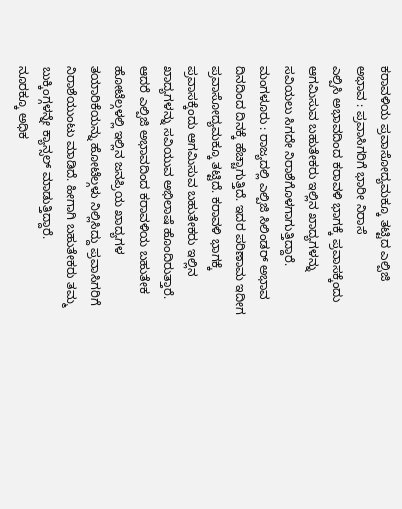ಕರಾವಳಿಯ ಪ್ರವಾಸೋದ್ಯಮಕ್ಕೂ ತಟ್ಟಿದ ಎಲ್ಪಿಜಿ ಅಭಾವ : ಪ್ರವಾಸಿಗರಿಗೆ ಭಾರೀ ನಿರಾಸೆ
ಎಲ್ಪಿಸಿ ಅಭಾವದಿಂದ ಕರಾವಳಿ ಭಾಗಕ್ಕೆ ಪ್ರವಾಸಕ್ಕೆಂದು ಆಗಮಿಸುವ ಬಹುತೇಕರು ಇಲ್ಲಿನ ಖಾದ್ಯಗಳನ್ನು ಸವಿಯಲು ಸಿಗದೇ ನಿರಾಶೆಗೊಳಗಾಗುತ್ತಿದ್ದಾರೆ.
ಮಂಗಳೂರು : ರಾಜ್ಯದಲ್ಲಿ ಎಲ್ಪಿಜಿ ಸಿಲಿಂಡರ್ ಅಭಾವ ದಿನದಿಂದ ದಿನಕ್ಕೆ ಹೆಚ್ಚಾಗುತ್ತಿದೆ. ಇದರ ಪರಿಣಾಮ ಇದೀಗ ಪ್ರವಾಸೋದ್ಯಮಕ್ಕೂ ತಟ್ಟಿದೆ. ಕರಾವಳಿ ಭಾಗಕ್ಕೆ ಪ್ರವಾಸಕ್ಕೆಂದು ಆಗಮಿಸುವ ಬಹುತೇಕರು ಇಲ್ಲಿನ ಖಾದ್ಯಗಳನ್ನು ಸವಿಯುವ ಅಭಿಲಾಷೆ ಹೊಂದಿರುತ್ತಾರೆ. ಆದರೆ ಎಲ್ಪಿಜಿ ಅಭಾವದಿಂದ ಕರಾವಳಿಯ ಬಹುತೇಕ ಹೋಟೆಲ್ಗಳಲ್ಲಿ ಇಲ್ಲಿನ ಜನಪ್ರಿಯ ಖಾದ್ಯಗಳ ತಯಾರಿಕೆಯನ್ನು ಹೋಟೆಲ್ಗಳು ನಿಲ್ಲಿಸಿದ್ದು ಪ್ರವಾಸಿಗರಿಗೆ ನಿರಾಶೆಯುಂಟು ಮಾಡಿದೆ. ಹೀಗಾಗಿ ಬಹುತೇಕರು ತಮ್ಮ ಬುಕ್ಕಿಂಗ್ಗಳನ್ನೇ ಕ್ಯಾನ್ಸಲ್ ಮಾಡುತ್ತಿದ್ದಾರೆ.
ನೂರಕ್ಕೂ ಅಧಿಕ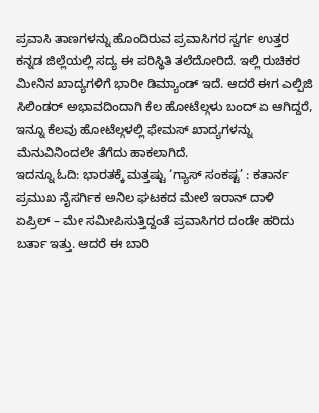ಪ್ರವಾಸಿ ತಾಣಗಳನ್ನು ಹೊಂದಿರುವ ಪ್ರವಾಸಿಗರ ಸ್ವರ್ಗ ಉತ್ತರ ಕನ್ನಡ ಜಿಲ್ಲೆಯಲ್ಲಿ ಸದ್ಯ ಈ ಪರಿಸ್ಥಿತಿ ತಲೆದೋರಿದೆ. ಇಲ್ಲಿ ರುಚಿಕರ ಮೀನಿನ ಖಾದ್ಯಗಳಿಗೆ ಭಾರೀ ಡಿಮ್ಯಾಂಡ್ ಇದೆ. ಆದರೆ ಈಗ ಎಲ್ಪಿಜಿ ಸಿಲಿಂಡರ್ ಅಭಾವದಿಂದಾಗಿ ಕೆಲ ಹೋಟೆಲ್ಗಳು ಬಂದ್ ಏ ಆಗಿದ್ದರೆ, ಇನ್ನೂ ಕೆಲವು ಹೋಟೆಲ್ಗಳಲ್ಲಿ ಫೇಮಸ್ ಖಾದ್ಯಗಳನ್ನು ಮೆನುವಿನಿಂದಲೇ ತೆಗೆದು ಹಾಕಲಾಗಿದೆ.
ಇದನ್ನೂ ಓದಿ: ಭಾರತಕ್ಕೆ ಮತ್ತಷ್ಟು ‘ಗ್ಯಾಸ್ ಸಂಕಷ್ಟ’ : ಕತಾರ್ನ ಪ್ರಮುಖ ನೈಸರ್ಗಿಕ ಅನಿಲ ಘಟಕದ ಮೇಲೆ ಇರಾನ್ ದಾಳಿ
ಏಪ್ರಿಲ್ – ಮೇ ಸಮೀಪಿಸುತ್ತಿದ್ದಂತೆ ಪ್ರವಾಸಿಗರ ದಂಡೇ ಹರಿದು ಬರ್ತಾ ಇತ್ತು. ಆದರೆ ಈ ಬಾರಿ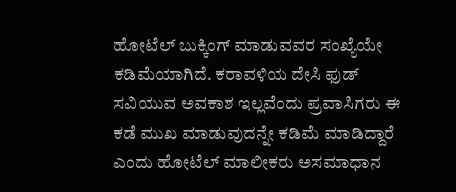ಹೋಟೆಲ್ ಬುಕ್ಕಿಂಗ್ ಮಾಡುವವರ ಸಂಖ್ಯೆಯೇ ಕಡಿಮೆಯಾಗಿದೆ. ಕರಾವಳಿಯ ದೇಸಿ ಫುಡ್ ಸವಿಯುವ ಅವಕಾಶ ಇಲ್ಲವೆಂದು ಪ್ರವಾಸಿಗರು ಈ ಕಡೆ ಮುಖ ಮಾಡುವುದನ್ನೇ ಕಡಿಮೆ ಮಾಡಿದ್ದಾರೆ ಎಂದು ಹೋಟೆಲ್ ಮಾಲೀಕರು ಅಸಮಾಧಾನ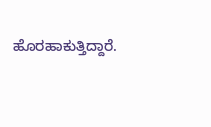ಹೊರಹಾಕುತ್ತಿದ್ದಾರೆ.